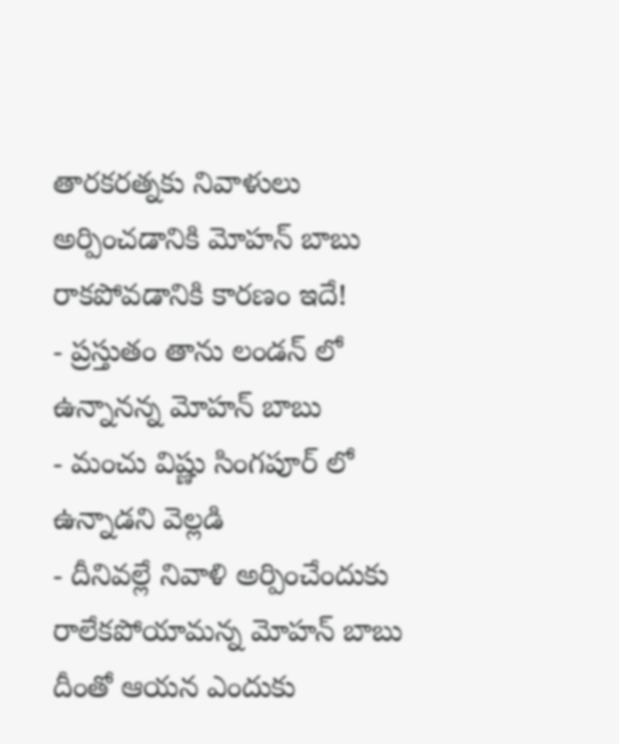తారకరత్నకు నివాళులు అర్పించడానికి మోహన్ బాబు రాకపోవడానికి కారణం ఇదే!
- ప్రస్తుతం తాను లండన్ లో ఉన్నానన్న మోహన్ బాబు
- మంచు విష్ణు సింగపూర్ లో ఉన్నాడని వెల్లడి
- దీనివల్లే నివాళి అర్పించేందుకు రాలేకపోయామన్న మోహన్ బాబు
దీంతో ఆయన ఎందుకు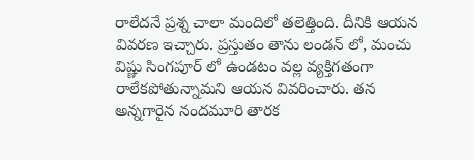రాలేదనే ప్రశ్న చాలా మందిలో తలెత్తింది. దీనికి ఆయన వివరణ ఇచ్చారు. ప్రస్తుతం తాను లండన్ లో, మంచు విష్ణు సింగపూర్ లో ఉండటం వల్ల వ్యక్తిగతంగా రాలేకపోతున్నామని ఆయన వివరించారు. తన అన్నగారైన నందమూరి తారక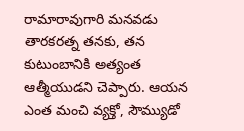రామారావుగారి మనవడు తారకరత్న తనకు, తన కుటుంబానికి అత్యంత ఆత్మీయుడని చెప్పారు. ఆయన ఎంత మంచి వ్యక్తో, సౌమ్యుడో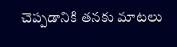చెప్పడానికి తనకు మాటలు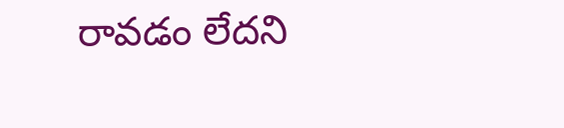రావడం లేదని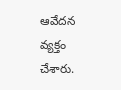ఆవేదన వ్యక్తం చేశారు.